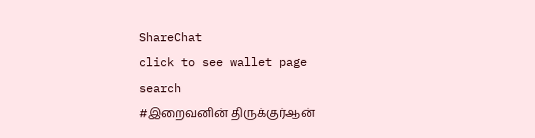ShareChat
click to see wallet page
search
#இறைவனின் திருக்குர்ஆன்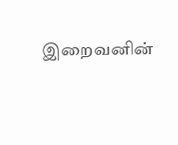இறைவனின்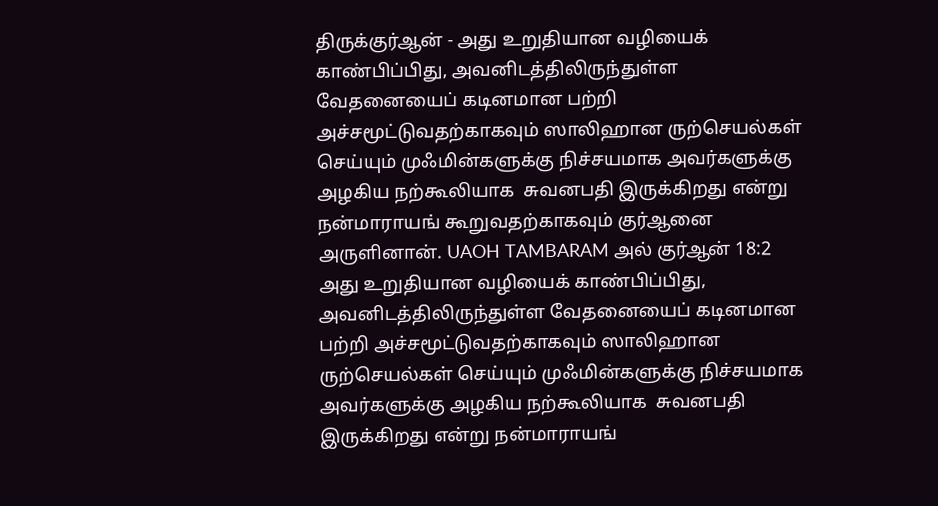திருக்குர்ஆன் - அது உறுதியான வழியைக் காண்பிப்பிது, அவனிடத்திலிருந்துள்ள வேதனையைப் கடினமான பற்றி அச்சமூட்டுவதற்காகவும் ஸாலிஹான ருற்செயல்கள் செய்யும் முஃமின்களுக்கு நிச்சயமாக அவர்களுக்கு அழகிய நற்கூலியாக  சுவனபதி இருக்கிறது என்று நன்மாராயங் கூறுவதற்காகவும் குர்ஆனை அருளினான். UAOH TAMBARAM அல் குர்ஆன் 18:2 அது உறுதியான வழியைக் காண்பிப்பிது, அவனிடத்திலிருந்துள்ள வேதனையைப் கடினமான பற்றி அச்சமூட்டுவதற்காகவும் ஸாலிஹான ருற்செயல்கள் செய்யும் முஃமின்களுக்கு நிச்சயமாக அவர்களுக்கு அழகிய நற்கூலியாக  சுவனபதி இருக்கிறது என்று நன்மாராயங்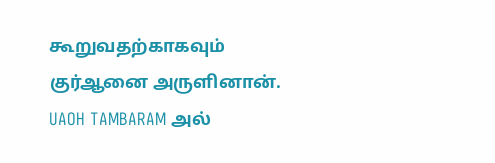கூறுவதற்காகவும் குர்ஆனை அருளினான். UAOH TAMBARAM அல்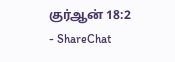குர்ஆன் 18:2 - ShareChat